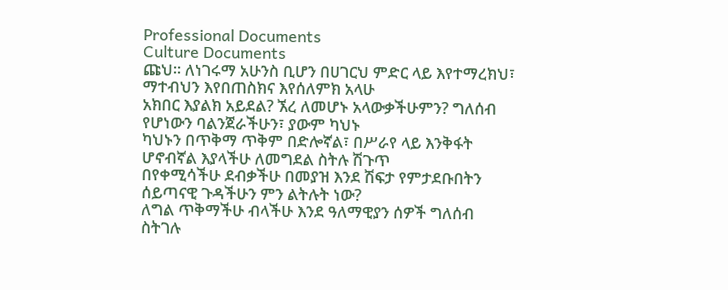Professional Documents
Culture Documents
ጩህ። ለነገሩማ አሁንስ ቢሆን በሀገርህ ምድር ላይ እየተማረክህ፣ ማተብህን እየበጠስክና እየሰለምክ አላሁ
አክበር እያልክ አይደል? ኧረ ለመሆኑ አላውቃችሁምን? ግለሰብ የሆነውን ባልንጀራችሁን፣ ያውም ካህኑ
ካህኑን በጥቅማ ጥቅም በድሎኛል፣ በሥራየ ላይ እንቅፋት ሆኖብኛል እያላችሁ ለመግደል ስትሉ ሽጉጥ
በየቀሚሳችሁ ደብቃችሁ በመያዝ እንደ ሽፍታ የምታደቡበትን ሰይጣናዊ ጉዳችሁን ምን ልትሉት ነው?
ለግል ጥቅማችሁ ብላችሁ እንደ ዓለማዊያን ሰዎች ግለሰብ ስትገሉ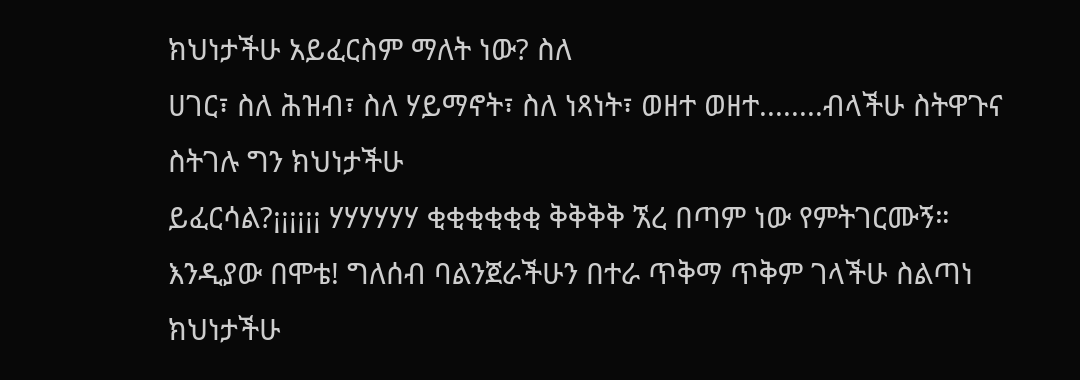ክህነታችሁ አይፈርስም ማለት ነው? ስለ
ሀገር፣ ስለ ሕዝብ፣ ስለ ሃይማኖት፣ ስለ ነጻነት፣ ወዘተ ወዘተ........ብላችሁ ስትዋጉና ስትገሉ ግን ክህነታችሁ
ይፈርሳል?¡¡¡¡¡¡ ሃሃሃሃሃሃ ቂቂቂቂቂቂ ቅቅቅቅ ኧረ በጣም ነው የምትገርሙኝ።
እንዲያው በሞቴ! ግለሰብ ባልንጀራችሁን በተራ ጥቅማ ጥቅም ገላችሁ ስልጣነ ክህነታችሁ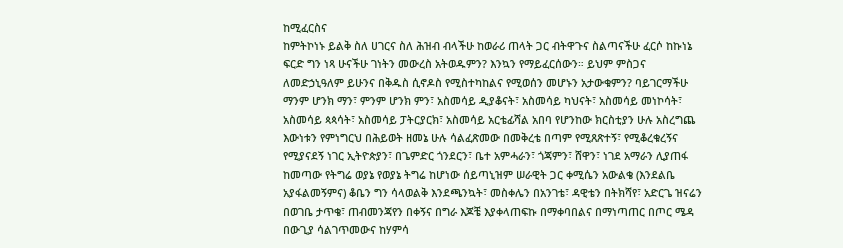ከሚፈርስና
ከምትኮነኑ ይልቅ ስለ ሀገርና ስለ ሕዝብ ብላችሁ ከወራሪ ጠላት ጋር ብትዋጉና ስልጣናችሁ ፈርሶ ከኩነኔ
ፍርድ ግን ነጻ ሁናችሁ ገነትን መውረስ አትወዱምን? እንኳን የማይፈርሰውን። ይህም ምስጋና
ለመድኃኒዓለም ይሁንና በቅዱስ ሲኖዶስ የሚስተካከልና የሚወሰን መሆኑን አታውቁምን? ባይገርማችሁ
ማንም ሆንክ ማን፣ ምንም ሆንክ ምን፣ አስመሳይ ዲያቆናት፣ አስመሳይ ካህናት፣ አስመሳይ መነኮሳት፣
አስመሳይ ጳጳሳት፣ አስመሳይ ፓትርያርክ፣ አስመሳይ አርቴፊሻል አበባ የሆንከው ክርስቲያን ሁሉ አስረግጨ
እውነቱን የምነግርህ በሕይወት ዘመኔ ሁሉ ሳልፈጽመው በመቅረቴ በጣም የሚጸጽተኝ፣ የሚቆረቁረኝና
የሚያናደኝ ነገር ኢትዮጵያን፣ በጌምድር ጎንደርን፣ ቤተ አምሓራን፣ ጎጃምን፣ ሸዋን፣ ነገደ አማራን ሊያጠፋ
ከመጣው የትግሬ ወያኔ የወያኔ ትግሬ ከሆነው ሰይጣኒዝም ሠራዊት ጋር ቀሚሴን አውልቄ (እንደልቤ
አያፋልመኝምና) ቆቤን ግን ሳላወልቅ እንደጫንኳት፣ መስቀሌን በአንገቴ፣ ዳዊቴን በትክሻየ፣ አድርጌ ዝናሬን
በወገቤ ታጥቄ፣ ጠብመንጃየን በቀኝና በግራ እጆቼ እያቀላጠፍኩ በማቀባበልና በማነጣጠር በጦር ሜዳ
በውጊያ ሳልገጥመውና ከሃምሳ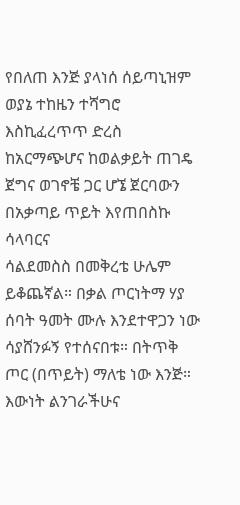የበለጠ እንጅ ያላነሰ ሰይጣኒዝም ወያኔ ተከዜን ተሻግሮ እስኪፈረጥጥ ድረስ
ከአርማጭሆና ከወልቃይት ጠገዴ ጀግና ወገኖቼ ጋር ሆኜ ጀርባውን በአቃጣይ ጥይት እየጠበስኩ ሳላባርና
ሳልደመስስ በመቅረቴ ሁሌም ይቆጨኛል። በቃል ጦርነትማ ሃያ ሰባት ዓመት ሙሉ እንደተዋጋን ነው
ሳያሸንፉኝ የተሰናበቱ። በትጥቅ ጦር (በጥይት) ማለቴ ነው እንጅ። እውነት ልንገራችሁና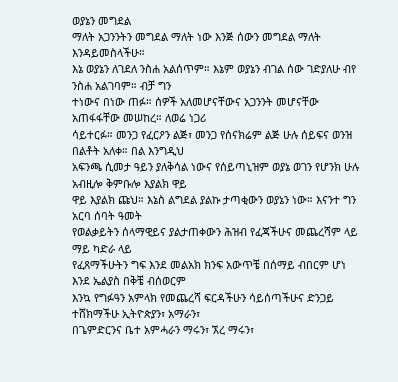ወያኔን መግደል
ማለት አጋንንትን መግደል ማለት ነው እንጅ ሰውን መግደል ማለት እንዳይመስላችሁ።
እኔ ወያኔን ለገደለ ንስሐ አልሰጥም። እኔም ወያኔን ብገል ሰው ገድያለሁ ብየ ንስሐ አልገባም። ብቻ ግን
ተነውና በነው ጠፉ። ሰዎች አለመሆናቸውና አጋንንት መሆናቸው አጠፋፋቸው መሠከረ። ለወሬ ነጋሪ
ሳይተርፉ። መንጋ የፈርዖን ልጅ፣ መንጋ የሰናክሬም ልጅ ሁሉ ሰይፍና ወንዝ በልቶት አለቀ። በል እንግዲህ
አፍንጫ ሲመታ ዓይን ያለቅሳል ነውና የሰይጣኒዝም ወያኔ ወገን የሆንክ ሁሉ አብዚሎ ቅምቡሎ እያልክ ዋይ
ዋይ እያልክ ጩህ። እኔስ ልግደል ያልኩ ታጣቂውን ወያኔን ነው። እናንተ ግን አርባ ሰባት ዓመት
የወልቃይትን ሰላማዊይና ያልታጠቀውን ሕዝብ የፈጃችሁና መጨረሻም ላይ ማይ ካድራ ላይ
የፈጸማችሁትን ግፍ እንደ መልአክ ክንፍ አውጥቼ በሰማይ ብበርም ሆነ እንደ ኤልያስ በቅቼ ብሰወርም
እንኳ የግፉዓን አምላክ የመጨረሻ ፍርዳችሁን ሳይሰጣችሁና ድንጋይ ተሸክማችሁ ኢትዮጵያን፣ አማራን፣
በጌምድርንና ቤተ አምሓራን ማሩን፣ ኧረ ማሩን፣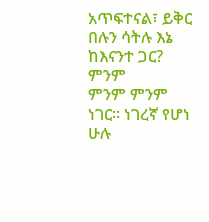አጥፍተናል፣ ይቅር በሉን ሳትሉ እኔ ከእናንተ ጋር? ምንም
ምንም ምንም ነገር። ነገረኛ የሆነ ሁሉ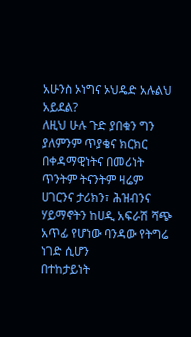አሁንስ ኦነግና ኦህዴድ አሉልህ አይደል?
ለዚህ ሁሉ ጉድ ያበቁን ግን ያለምንም ጥያቄና ክርክር በቀዳማዊነትና በመሪነት ጥንትም ትናንትም ዛሬም
ሀገርንና ታሪክን፣ ሕዝብንና ሃይማኖትን ከሀዲ አፍራሽ ሻጭ አጥፊ የሆነው ባንዳው የትግሬ ነገድ ሲሆን
በተከታይነት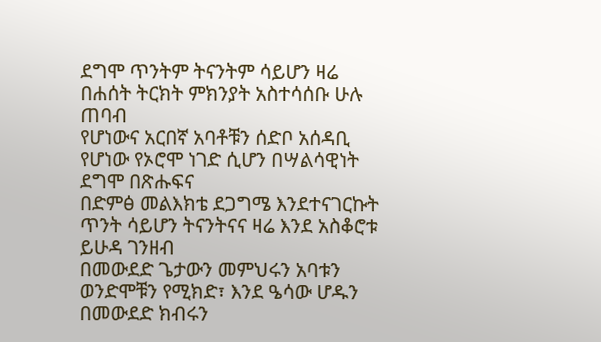ደግሞ ጥንትም ትናንትም ሳይሆን ዛሬ በሐሰት ትርክት ምክንያት አስተሳሰቡ ሁሉ ጠባብ
የሆነውና አርበኛ አባቶቹን ሰድቦ አሰዳቢ የሆነው የኦሮሞ ነገድ ሲሆን በሣልሳዊነት ደግሞ በጽሑፍና
በድምፅ መልእክቴ ደጋግሜ እንደተናገርኩት ጥንት ሳይሆን ትናንትናና ዛሬ እንደ አስቆሮቱ ይሁዳ ገንዘብ
በመውደድ ጌታውን መምህሩን አባቱን ወንድሞቹን የሚክድ፣ እንደ ዔሳው ሆዱን በመውደድ ክብሩን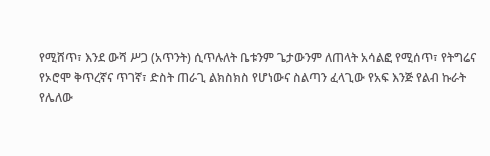የሚሸጥ፣ እንደ ውሻ ሥጋ (አጥንት) ሲጥሉለት ቤቱንም ጌታውንም ለጠላት አሳልፎ የሚሰጥ፣ የትግሬና
የኦሮሞ ቅጥረኛና ጥገኛ፣ ድስት ጠራጊ ልክስክስ የሆነውና ስልጣን ፈላጊው የአፍ እንጅ የልብ ኩራት
የሌለው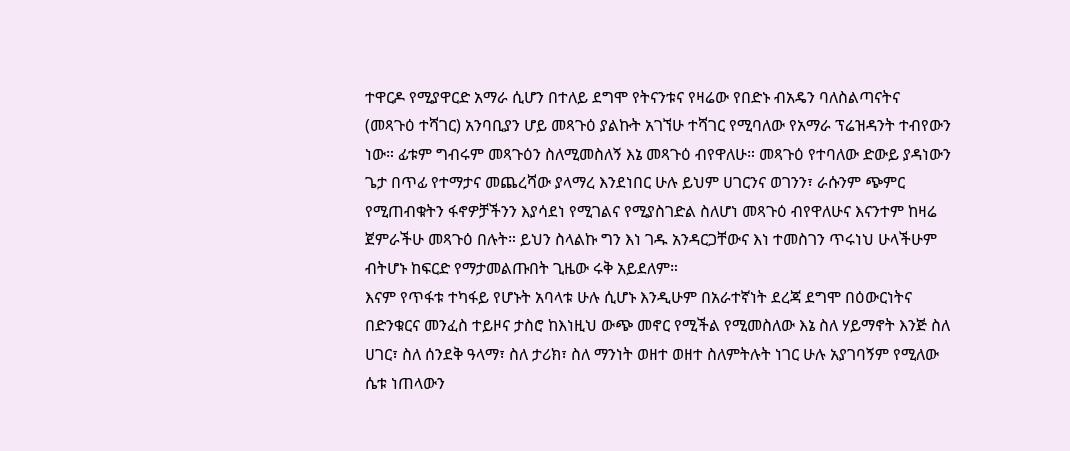ተዋርዶ የሚያዋርድ አማራ ሲሆን በተለይ ደግሞ የትናንቱና የዛሬው የበድኑ ብአዴን ባለስልጣናትና
(መጻጉዕ ተሻገር) አንባቢያን ሆይ መጻጉዕ ያልኩት አገኘሁ ተሻገር የሚባለው የአማራ ፕሬዝዳንት ተብየውን
ነው። ፊቱም ግብሩም መጻጉዕን ስለሚመስለኝ እኔ መጻጉዕ ብየዋለሁ። መጻጉዕ የተባለው ድውይ ያዳነውን
ጌታ በጥፊ የተማታና መጨረሻው ያላማረ እንደነበር ሁሉ ይህም ሀገርንና ወገንን፣ ራሱንም ጭምር
የሚጠብቁትን ፋኖዎቻችንን እያሳደነ የሚገልና የሚያስገድል ስለሆነ መጻጉዕ ብየዋለሁና እናንተም ከዛሬ
ጀምራችሁ መጻጉዕ በሉት። ይህን ስላልኩ ግን እነ ገዱ አንዳርጋቸውና እነ ተመስገን ጥሩነህ ሁላችሁም
ብትሆኑ ከፍርድ የማታመልጡበት ጊዜው ሩቅ አይደለም።
እናም የጥፋቱ ተካፋይ የሆኑት አባላቱ ሁሉ ሲሆኑ እንዲሁም በአራተኛነት ደረጃ ደግሞ በዕውርነትና
በድንቁርና መንፈስ ተይዞና ታስሮ ከእነዚህ ውጭ መኖር የሚችል የሚመስለው እኔ ስለ ሃይማኖት እንጅ ስለ
ሀገር፣ ስለ ሰንደቅ ዓላማ፣ ስለ ታሪክ፣ ስለ ማንነት ወዘተ ወዘተ ስለምትሉት ነገር ሁሉ አያገባኝም የሚለው
ሴቱ ነጠላውን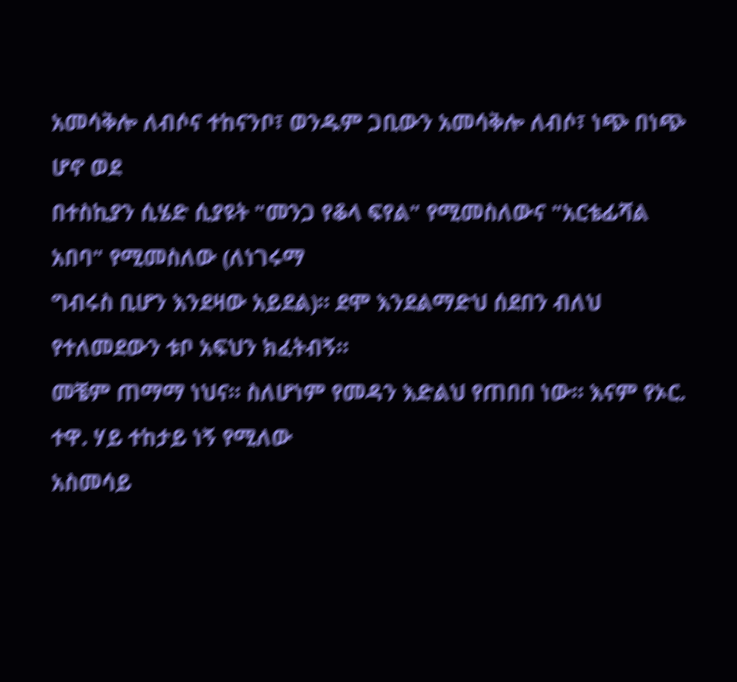አመሳቅሎ ለብሶና ተከናንቦ፣ ወንዱም ጋቢውን አመሳቅሎ ለብሶ፣ ነጭ በነጭ ሆኖ ወደ
በተስኪያን ሲሄድ ሲያዩት "መንጋ የቆላ ፍየል" የሚመስለውና "አርቴፊሻል አበባ" የሚመስለው (ለነገሩማ
ግብሩስ ቢሆን እንደዛው አይደል)። ደሞ እንደልማድህ ሰደበን ብለህ የተለመደውን ቱቦ አፍህን ክፈትብኝ።
መቼም ጠማማ ነህና። ስለሆነም የመዳን እድልህ የጠበበ ነው። እናም የኦር. ተዋ. ሃይ ተከታይ ነኝ የሚለው
አስመሳይ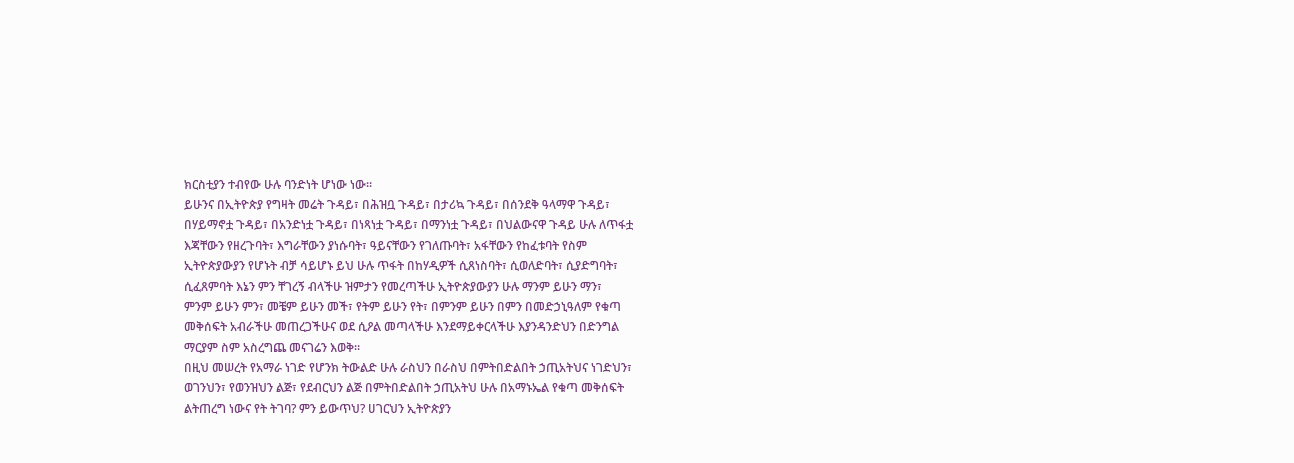ክርስቲያን ተብየው ሁሉ ባንድነት ሆነው ነው።
ይሁንና በኢትዮጵያ የግዛት መሬት ጉዳይ፣ በሕዝቧ ጉዳይ፣ በታሪኳ ጉዳይ፣ በሰንደቅ ዓላማዋ ጉዳይ፣
በሃይማኖቷ ጉዳይ፣ በአንድነቷ ጉዳይ፣ በነጻነቷ ጉዳይ፣ በማንነቷ ጉዳይ፣ በህልውናዋ ጉዳይ ሁሉ ለጥፋቷ
እጃቸውን የዘረጉባት፣ እግራቸውን ያነሱባት፣ ዓይናቸውን የገለጡባት፣ አፋቸውን የከፈቱባት የስም
ኢትዮጵያውያን የሆኑት ብቻ ሳይሆኑ ይህ ሁሉ ጥፋት በከሃዲዎች ሲጸነስባት፣ ሲወለድባት፣ ሲያድግባት፣
ሲፈጸምባት እኔን ምን ቸገረኝ ብላችሁ ዝምታን የመረጣችሁ ኢትዮጵያውያን ሁሉ ማንም ይሁን ማን፣
ምንም ይሁን ምን፣ መቼም ይሁን መች፣ የትም ይሁን የት፣ በምንም ይሁን በምን በመድኃኒዓለም የቁጣ
መቅሰፍት አብራችሁ መጠረጋችሁና ወደ ሲዖል መጣላችሁ እንደማይቀርላችሁ እያንዳንድህን በድንግል
ማርያም ስም አስረግጨ መናገሬን እወቅ።
በዚህ መሠረት የአማራ ነገድ የሆንክ ትውልድ ሁሉ ራስህን በራስህ በምትበድልበት ኃጢአትህና ነገድህን፣
ወገንህን፣ የወንዝህን ልጅ፣ የደብርህን ልጅ በምትበድልበት ኃጢአትህ ሁሉ በአማኑኤል የቁጣ መቅሰፍት
ልትጠረግ ነውና የት ትገባ? ምን ይውጥህ? ሀገርህን ኢትዮጵያን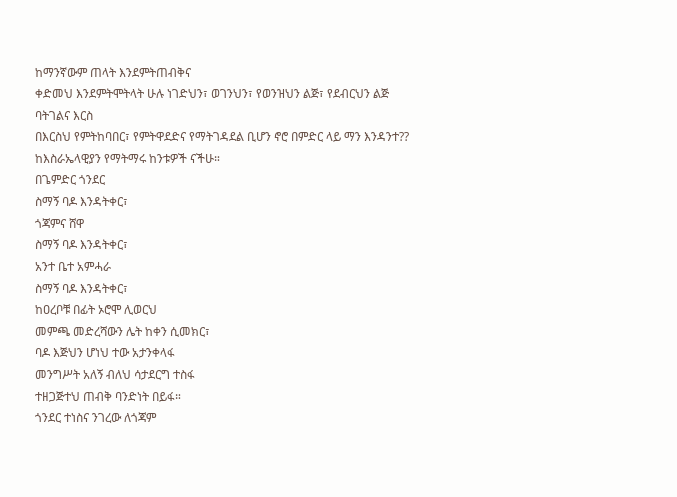ከማንኛውም ጠላት እንደምትጠብቅና
ቀድመህ እንደምትሞትላት ሁሉ ነገድህን፣ ወገንህን፣ የወንዝህን ልጅ፣ የደብርህን ልጅ ባትገልና እርስ
በእርስህ የምትከባበር፣ የምትዋደድና የማትገዳደል ቢሆን ኖሮ በምድር ላይ ማን እንዳንተ??
ከእስራኤላዊያን የማትማሩ ከንቱዎች ናችሁ።
በጌምድር ጎንደር
ስማኝ ባዶ እንዳትቀር፣
ጎጃምና ሸዋ
ስማኝ ባዶ እንዳትቀር፣
አንተ ቤተ አምሓራ
ስማኝ ባዶ እንዳትቀር፣
ከዐረቦቹ በፊት ኦሮሞ ሊወርህ
መምጫ መድረሻውን ሌት ከቀን ሲመክር፣
ባዶ እጅህን ሆነህ ተው አታንቀላፋ
መንግሥት አለኝ ብለህ ሳታደርግ ተስፋ
ተዘጋጅተህ ጠብቅ ባንድነት በይፋ።
ጎንደር ተነስና ንገረው ለጎጃም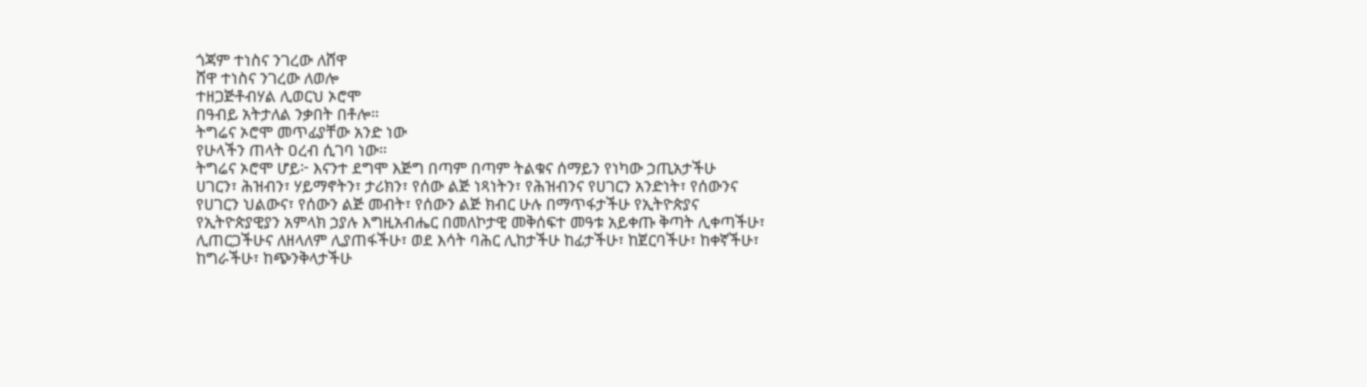ጎጃም ተነስና ንገረው ለሸዋ
ሸዋ ተነስና ንገረው ለወሎ
ተዘጋጅቶብሃል ሊወርህ ኦሮሞ
በዓብይ አትታለል ንቃበት በቶሎ።
ትግሬና ኦሮሞ መጥፊያቸው አንድ ነው
የሁላችን ጠላት ዐረብ ሲገባ ነው።
ትግሬና ኦሮሞ ሆይ፦ እናንተ ደግሞ እጅግ በጣም በጣም ትልቁና ሰማይን የነካው ኃጢአታችሁ
ሀገርን፣ ሕዝብን፣ ሃይማኖትን፣ ታሪክን፣ የሰው ልጅ ነጻነትን፣ የሕዝብንና የሀገርን አንድነት፣ የሰውንና
የሀገርን ህልውና፣ የሰውን ልጅ መብት፣ የሰውን ልጅ ክብር ሁሉ በማጥፋታችሁ የኢትዮጵያና
የኢትዮጵያዊያን አምላክ ኃያሉ እግዚአብሔር በመለኮታዊ መቅሰፍተ መዓቱ አይቀጡ ቅጣት ሊቀጣችሁ፣
ሊጠርጋችሁና ለዘላለም ሊያጠፋችሁ፣ ወደ እሳት ባሕር ሊከታችሁ ከፊታችሁ፣ ከጀርባችሁ፣ ከቀኛችሁ፣
ከግራችሁ፣ ከጭንቅላታችሁ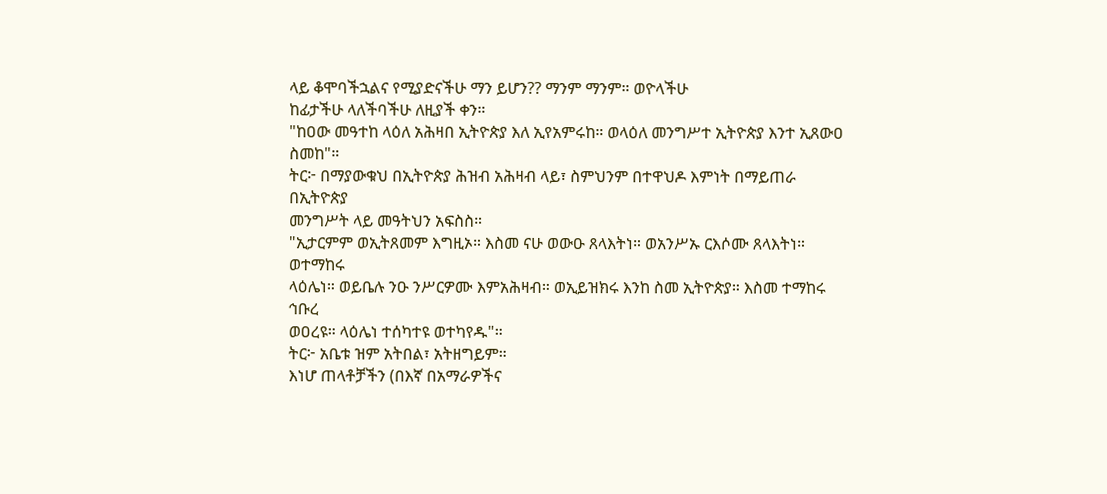ላይ ቆሞባችኋልና የሚያድናችሁ ማን ይሆን?? ማንም ማንም። ወዮላችሁ
ከፊታችሁ ላለችባችሁ ለዚያች ቀን።
"ከዐው መዓተከ ላዕለ አሕዛበ ኢትዮጵያ እለ ኢየአምሩከ። ወላዕለ መንግሥተ ኢትዮጵያ እንተ ኢጸውዐ
ስመከ"።
ትር፦ በማያውቁህ በኢትዮጵያ ሕዝብ አሕዛብ ላይ፣ ስምህንም በተዋህዶ እምነት በማይጠራ በኢትዮጵያ
መንግሥት ላይ መዓትህን አፍስስ።
"ኢታርምም ወኢትጸመም እግዚኦ። እስመ ናሁ ወውዑ ጸላእትነ። ወአንሥኡ ርእሶሙ ጸላእትነ። ወተማከሩ
ላዕሌነ። ወይቤሉ ንዑ ንሥርዎሙ እምአሕዛብ። ወኢይዝክሩ እንከ ስመ ኢትዮጵያ። እስመ ተማከሩ ኅቡረ
ወዐረዩ። ላዕሌነ ተሰካተዩ ወተካየዱ"።
ትር፦ አቤቱ ዝም አትበል፣ አትዘግይም።
እነሆ ጠላቶቻችን (በእኛ በአማራዎችና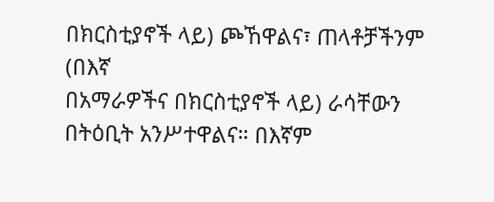በክርስቲያኖች ላይ) ጮኸዋልና፣ ጠላቶቻችንም (በእኛ
በአማራዎችና በክርስቲያኖች ላይ) ራሳቸውን በትዕቢት አንሥተዋልና። በእኛም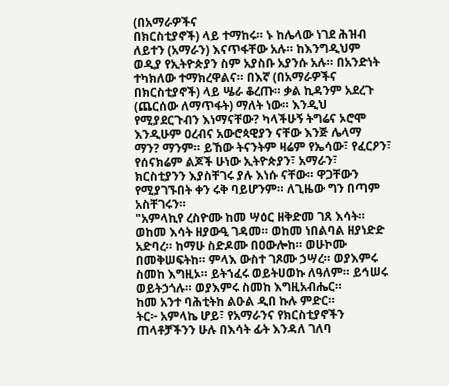(በአማራዎችና
በክርስቲያኖች) ላይ ተማከሩ። ኑ ከሌላው ነገደ ሕዝብ ለይተን (አማራን) እናጥፋቸው አሉ። ከእንግዲህም
ወዲያ የኢትዮጵያን ስም አያስቡ አያንሱ አሉ። በአንድነት ተካክለው ተማክረዋልና። በእኛ (በአማራዎችና
በክርስቲያኖች) ላይ ሤራ ቆረጡ። ቃል ኪዳንም አደረጉ (ጨርሰው ለማጥፋት) ማለት ነው። እንዲህ
የሚያደርጉብን እነማናቸው? ካላችሁኝ ትግሬና ኦሮሞ እንዲሁም ዐረብና አውሮጳዊያን ናቸው እንጅ ሌላማ
ማን? ማንም። ይኸው ትናንትም ዛሬም የኤሳው፣ የፈርዖን፣ የሰናክሬም ልጆች ሁነው ኢትዮጵያን፣ አማራን፣
ክርስቲያንን እያስቸገሩ ያሉ እነሱ ናቸው። ዋጋቸውን የሚያገኙበት ቀን ሩቅ ባይሆንም። ለጊዜው ግን በጣም
አስቸገሩን።
"አምላኪየ ረስዮሙ ከመ ሣዕር ዘቅድመ ገጸ እሳት። ወከመ እሳት ዘያውዒ ገዳመ። ወከመ ነበልባል ዘያነድድ
አድባረ። ከማሁ ስድዶሙ በዐውሎከ። ወሁኮሙ በመቅሠፍትከ። ምላእ ውስተ ገጾሙ ኃሣረ። ወያእምሩ
ስመከ እግዚኦ። ይትኀፈሩ ወይትሀወኩ ለዓለም። ይኅሠሩ ወይትኃጎሉ። ወያእምሩ ስመከ እግዚአብሔር።
ከመ አንተ ባሕቲትከ ልዑል ዲበ ኩሉ ምድር።
ትር፦ አምላኬ ሆይ፣ የአማራንና የክርስቲያኖችን ጠላቶቻችንን ሁሉ በእሳት ፊት እንዳለ ገለባ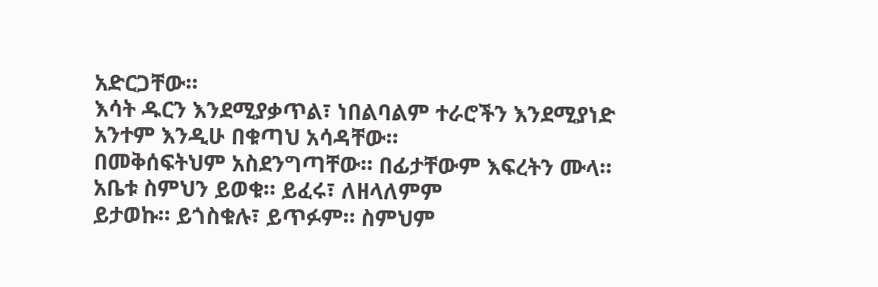አድርጋቸው።
እሳት ዱርን እንደሚያቃጥል፣ ነበልባልም ተራሮችን እንደሚያነድ አንተም እንዲሁ በቁጣህ አሳዳቸው።
በመቅሰፍትህም አስደንግጣቸው። በፊታቸውም እፍረትን ሙላ። አቤቱ ስምህን ይወቁ። ይፈሩ፣ ለዘላለምም
ይታወኩ። ይጎስቁሉ፣ ይጥፉም። ስምህም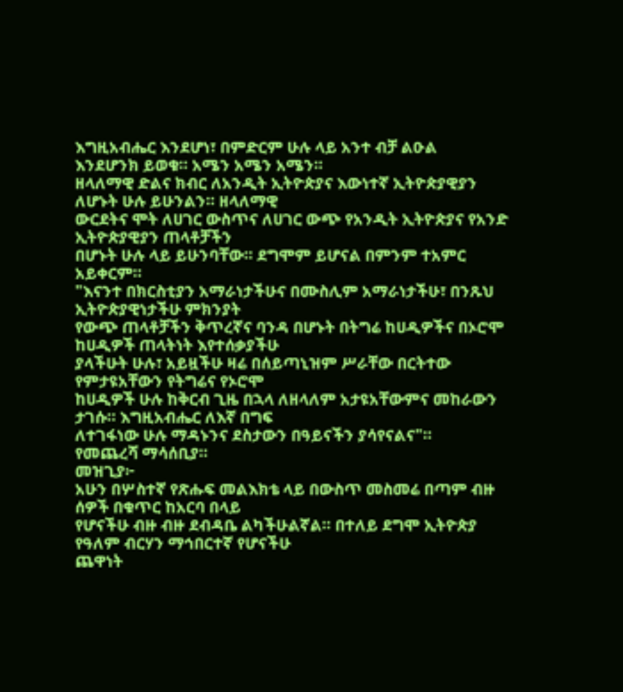እግዚአብሔር እንደሆነ፣ በምድርም ሁሉ ላይ አንተ ብቻ ልዑል
እንደሆንክ ይወቁ። አሜን አሜን አሜን።
ዘላለማዊ ድልና ክብር ለአንዲት ኢትዮጵያና እውነተኛ ኢትዮጵያዊያን ለሆኑት ሁሉ ይሁንልን። ዘላለማዊ
ውርደትና ሞት ለሀገር ውስጥና ለሀገር ውጭ የአንዲት ኢትዮጵያና የአንድ ኢትዮጵያዊያን ጠላቶቻችን
በሆኑት ሁሉ ላይ ይሁንባቸው። ደግሞም ይሆናል በምንም ተአምር አይቀርም።
"እናንተ በክርስቲያን አማራነታችሁና በሙስሊም አማራነታችሁ፣ በንጹህ ኢትዮጵያዊነታችሁ ምክንያት
የውጭ ጠላቶቻችን ቅጥረኛና ባንዳ በሆኑት በትግሬ ከሀዲዎችና በኦሮሞ ከሀዲዎች ጠላትነት እየተሰቃያችሁ
ያላችሁት ሁሉ፣ አይዟችሁ ዛሬ በሰይጣኒዝም ሥራቸው በርትተው የምታዩአቸውን የትግሬና የኦሮሞ
ከሀዲዎች ሁሉ ከቅርብ ጊዜ በኋላ ለዘላለም አታዩአቸውምና መከራውን ታገሱ። እግዚአብሔር ለእኛ በግፍ
ለተገፋነው ሁሉ ማዳኑንና ደስታውን በዓይናችን ያሳየናልና"።
የመጨረሻ ማሳሰቢያ።
መዝጊያ፦
አሁን በሦስተኛ የጽሑፍ መልእክቴ ላይ በውስጥ መስመሬ በጣም ብዙ ሰዎች በቁጥር ከአርባ በላይ
የሆናችሁ ብዙ ብዙ ደብዳቤ ልካችሁልኛል። በተለይ ደግሞ ኢትዮጵያ የዓለም ብርሃን ማኅበርተኛ የሆናችሁ
ጨዋነት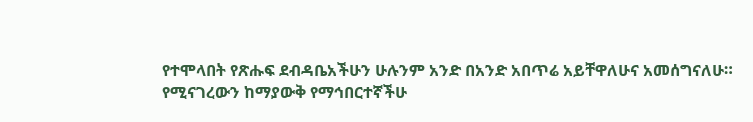የተሞላበት የጽሑፍ ደብዳቤአችሁን ሁሉንም አንድ በአንድ አበጥሬ አይቸዋለሁና አመሰግናለሁ።
የሚናገረውን ከማያውቅ የማኅበርተኛችሁ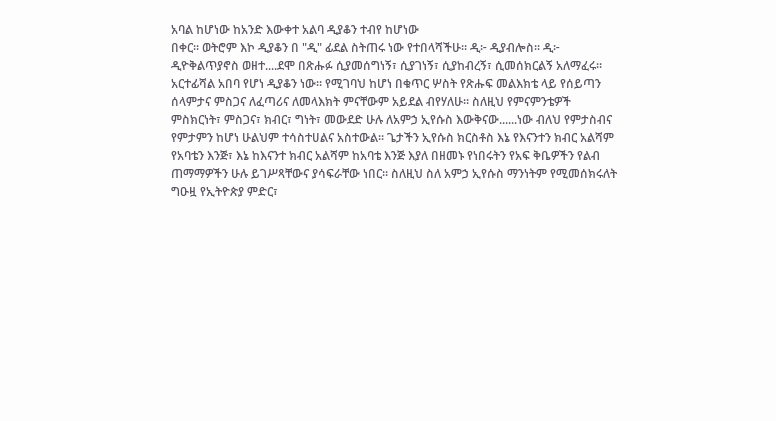አባል ከሆነው ከአንድ እውቀተ አልባ ዲያቆን ተብየ ከሆነው
በቀር። ወትሮም እኮ ዲያቆን በ "ዲ" ፊደል ስትጠሩ ነው የተበላሻችሁ። ዲ፦ ዲያብሎስ። ዲ፦
ዲዮቅልጥያኖስ ወዘተ....ደሞ በጽሑፉ ሲያመሰግነኝ፣ ሲያገነኝ፣ ሲያከብረኝ፣ ሲመሰክርልኝ አለማፈሩ።
አርተፊሻል አበባ የሆነ ዲያቆን ነው። የሚገባህ ከሆነ በቁጥር ሦስት የጽሑፍ መልእክቴ ላይ የሰይጣን
ሰላምታና ምስጋና ለፈጣሪና ለመላእክት ምናቸውም አይደል ብየሃለሁ። ስለዚህ የምናምንቴዎች
ምስክርነት፣ ምስጋና፣ ክብር፣ ግነት፣ መውደድ ሁሉ ለአምኃ ኢየሱስ እውቅናው......ነው ብለህ የምታስብና
የምታምን ከሆነ ሁልህም ተሳስተሀልና አስተውል። ጌታችን ኢየሱስ ክርስቶስ እኔ የእናንተን ክብር አልሻም
የአባቴን እንጅ፣ እኔ ከእናንተ ክብር አልሻም ከአባቴ እንጅ እያለ በዘመኑ የነበሩትን የአፍ ቅቤዎችን የልብ
ጠማማዎችን ሁሉ ይገሥጻቸውና ያሳፍራቸው ነበር። ስለዚህ ስለ አምኃ ኢየሱስ ማንነትም የሚመሰክሩለት
ግዑዟ የኢትዮጵያ ምድር፣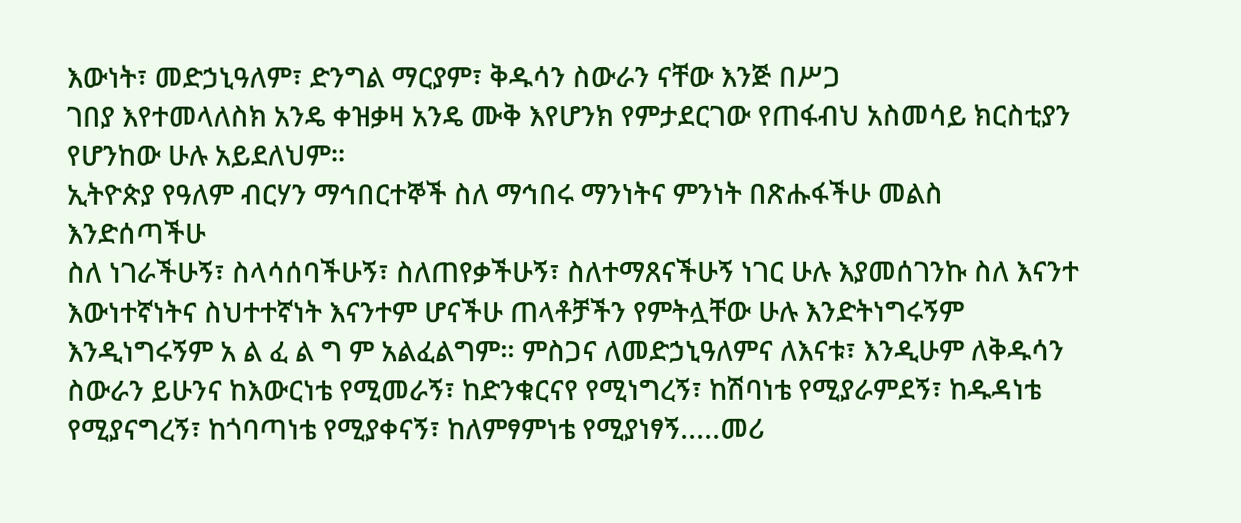እውነት፣ መድኃኒዓለም፣ ድንግል ማርያም፣ ቅዱሳን ስውራን ናቸው እንጅ በሥጋ
ገበያ እየተመላለስክ አንዴ ቀዝቃዛ አንዴ ሙቅ እየሆንክ የምታደርገው የጠፋብህ አስመሳይ ክርስቲያን
የሆንከው ሁሉ አይደለህም።
ኢትዮጵያ የዓለም ብርሃን ማኅበርተኞች ስለ ማኅበሩ ማንነትና ምንነት በጽሑፋችሁ መልስ እንድሰጣችሁ
ስለ ነገራችሁኝ፣ ስላሳሰባችሁኝ፣ ስለጠየቃችሁኝ፣ ስለተማጸናችሁኝ ነገር ሁሉ እያመሰገንኩ ስለ እናንተ
እውነተኛነትና ስህተተኛነት እናንተም ሆናችሁ ጠላቶቻችን የምትሏቸው ሁሉ እንድትነግሩኝም
እንዲነግሩኝም አ ል ፈ ል ግ ም አልፈልግም። ምስጋና ለመድኃኒዓለምና ለእናቱ፣ እንዲሁም ለቅዱሳን
ስውራን ይሁንና ከእውርነቴ የሚመራኝ፣ ከድንቁርናየ የሚነግረኝ፣ ከሽባነቴ የሚያራምደኝ፣ ከዱዳነቴ
የሚያናግረኝ፣ ከጎባጣነቴ የሚያቀናኝ፣ ከለምፃምነቴ የሚያነፃኝ.....መሪ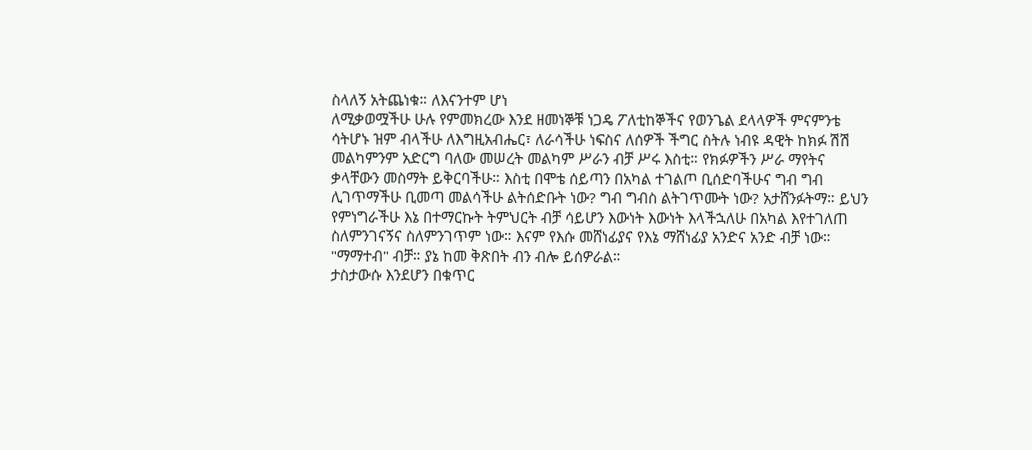ስላለኝ አትጨነቁ። ለእናንተም ሆነ
ለሚቃወሟችሁ ሁሉ የምመክረው እንደ ዘመነኞቹ ነጋዴ ፖለቲከኞችና የወንጌል ደላላዎች ምናምንቴ
ሳትሆኑ ዝም ብላችሁ ለእግዚአብሔር፣ ለራሳችሁ ነፍስና ለሰዎች ችግር ስትሉ ነብዩ ዳዊት ከክፉ ሽሽ
መልካምንም አድርግ ባለው መሠረት መልካም ሥራን ብቻ ሥሩ እስቲ። የክፉዎችን ሥራ ማየትና
ቃላቸውን መስማት ይቅርባችሁ። እስቲ በሞቴ ሰይጣን በአካል ተገልጦ ቢሰድባችሁና ግብ ግብ
ሊገጥማችሁ ቢመጣ መልሳችሁ ልትሰድቡት ነው? ግብ ግብስ ልትገጥሙት ነው? አታሸንፉትማ። ይህን
የምነግራችሁ እኔ በተማርኩት ትምህርት ብቻ ሳይሆን እውነት እውነት እላችኋለሁ በአካል እየተገለጠ
ስለምንገናኝና ስለምንገጥም ነው። እናም የእሱ መሸነፊያና የእኔ ማሸነፊያ አንድና አንድ ብቻ ነው።
"ማማተብ" ብቻ። ያኔ ከመ ቅጽበት ብን ብሎ ይሰዎራል።
ታስታውሱ እንደሆን በቁጥር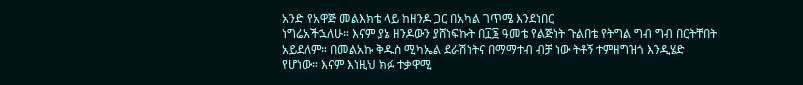አንድ የአዋጅ መልእክቴ ላይ ከዘንዶ ጋር በአካል ገጥሜ እንደነበር
ነግሬአችኋለሁ። እናም ያኔ ዘንዶውን ያሸነፍኩት በ፲፮ ዓመቴ የልጅነት ጉልበቴ የትግል ግብ ግብ በርትቸበት
አይደለም። በመልአኩ ቅዱስ ሚካኤል ደራሽነትና በማማተብ ብቻ ነው ትቶኝ ተምዘግዝጎ እንዲሄድ
የሆነው። እናም እነዚህ ክፉ ተቃዋሚ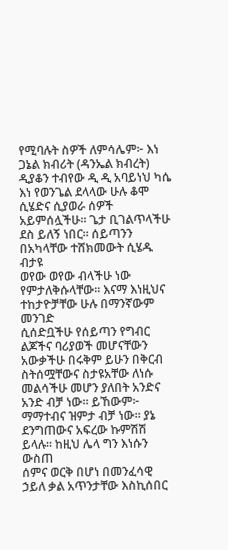የሚባሉት ስዎች ለምሳሌም፦ እነ ጋኔል ክብሪት (ዳንኤል ክብረት)
ዲያቆን ተብየው ዲ ዲ አባይነህ ካሴ እነ የወንጌል ደላላው ሁሉ ቆሞ ሲሄድና ሲያወራ ሰዎች
አይምሰሏችሁ። ጌታ ቢገልጥላችሁ ደስ ይለኝ ነበር። ሰይጣንን በአካላቸው ተሸክመውት ሲሄዱ ብታዩ
ወየው ወየው ብላችሁ ነው የምታለቅሱላቸው። እናማ እነዚህና ተከታዮቻቸው ሁሉ በማንኛውም መንገድ
ሲሰድቧችሁ የሰይጣን የግብር ልጆችና ባሪያወች መሆናቸውን አውቃችሁ በሩቅም ይሁን በቅርብ
ስትሰሟቸውና ስታዩአቸው ለነሱ መልሳችሁ መሆን ያለበት አንድና አንድ ብቻ ነው። ይኸውም፦
ማማተብና ዝምታ ብቻ ነው። ያኔ ደንግጠውና አፍረው ኩምሽሽ ይላሉ። ከዚህ ሌላ ግን እነሱን ውስጠ
ሰምና ወርቅ በሆነ በመንፈሳዊ ኃይለ ቃል አጥንታቸው እስኪሰበር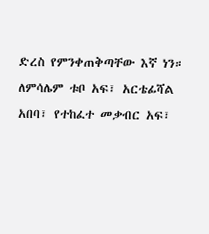ድረስ የምንቀጠቅጣቸው እኛ ነን።
ለምሳሌም ቱቦ አፍ፣ አርቴፊሻል አበባ፣ የተከፈተ መቃብር አፍ፣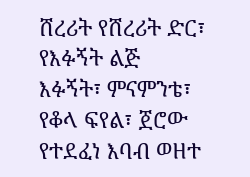ሸረሪት የሸረሪት ድር፣ የእፉኝት ልጅ
እፉኝት፣ ምናምንቴ፣ የቆላ ፍየል፣ ጀሮው የተደፈነ እባብ ወዘተ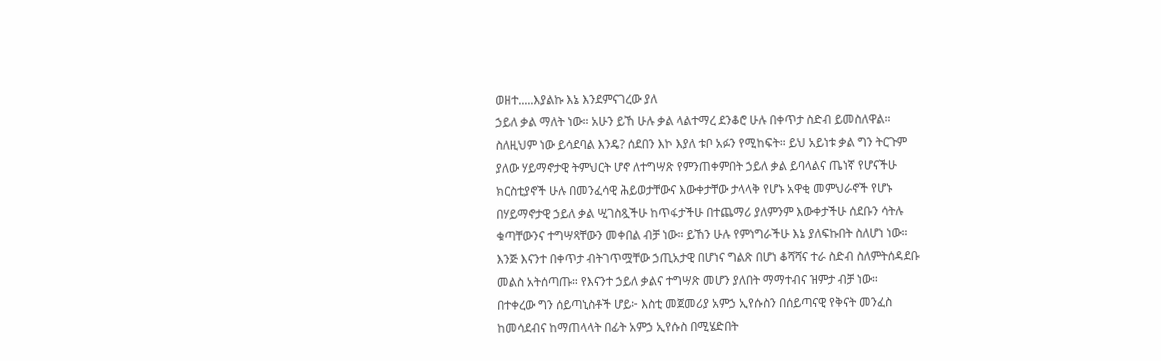ወዘተ.....እያልኩ እኔ እንደምናገረው ያለ
ኃይለ ቃል ማለት ነው። አሁን ይኸ ሁሉ ቃል ላልተማረ ደንቆሮ ሁሉ በቀጥታ ስድብ ይመስለዋል።
ስለዚህም ነው ይሳደባል እንዴ? ሰደበን እኮ እያለ ቱቦ አፉን የሚከፍት። ይህ አይነቱ ቃል ግን ትርጉም
ያለው ሃይማኖታዊ ትምህርት ሆኖ ለተግሣጽ የምንጠቀምበት ኃይለ ቃል ይባላልና ጤነኛ የሆናችሁ
ክርስቲያኖች ሁሉ በመንፈሳዊ ሕይወታቸውና እውቀታቸው ታላላቅ የሆኑ አዋቂ መምህራኖች የሆኑ
በሃይማኖታዊ ኃይለ ቃል ሢገስጿችሁ ከጥፋታችሁ በተጨማሪ ያለምንም እውቀታችሁ ሰደቡን ሳትሉ
ቁጣቸውንና ተግሣጻቸውን መቀበል ብቻ ነው። ይኸን ሁሉ የምነግራችሁ እኔ ያለፍኩበት ስለሆነ ነው።
እንጅ እናንተ በቀጥታ ብትገጥሟቸው ኃጢአታዊ በሆነና ግልጽ በሆነ ቆሻሻና ተራ ስድብ ስለምትሰዳደቡ
መልስ አትሰጣጡ። የእናንተ ኃይለ ቃልና ተግሣጽ መሆን ያለበት ማማተብና ዝምታ ብቻ ነው።
በተቀረው ግን ሰይጣኒስቶች ሆይ፦ እስቲ መጀመሪያ አምኃ ኢየሱስን በሰይጣናዊ የቅናት መንፈስ
ከመሳደብና ከማጠላላት በፊት አምኃ ኢየሱስ በሚሄድበት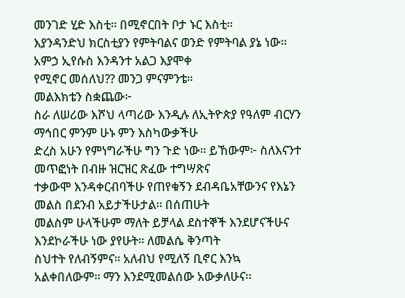መንገድ ሂድ እስቲ። በሚኖርበት ቦታ ኑር እስቲ።
እያንዳንድህ ክርስቲያን የምትባልና ወንድ የምትባል ያኔ ነው። አምኃ ኢየሱስ እንዳንተ አልጋ እያሞቀ
የሚኖር መሰለህ?? መንጋ ምናምንቴ።
መልእክቴን ስቋጨው፦
ስራ ለሠሪው እሾህ ላጣሪው እንዲሉ ለኢትዮጵያ የዓለም ብርሃን ማኅበር ምንም ሁኑ ምን እስካውቃችሁ
ድረስ አሁን የምነግራችሁ ግን ጉድ ነው። ይኸውም፦ ስለእናንተ መጥፎነት በብዙ ዝርዝር ጽፈው ተግሣጽና
ተቃውሞ እንዳቀርብባችሁ የጠየቁኝን ደብዳቤአቸውንና የእኔን መልስ በደንብ አይታችሁታል። በሰጠሁት
መልስም ሁላችሁም ማለት ይቻላል ደስተኞች እንደሆናችሁና እንደኮራችሁ ነው ያየሁት። ለመልሴ ቅንጣት
ስህተት የለብኝምና። አለብህ የሚለኝ ቢኖር እንኳ አልቀበለውም። ማን እንደሚመልሰው አውቃለሁና።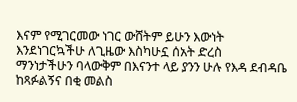እናም የሚገርመው ነገር ውሸትም ይሁን እውነት እንደነገርኳችሁ ለጊዜው እስካሁኗ ሰአት ድረስ
ማንነታችሁን ባላውቅም በእናንተ ላይ ያንን ሁሉ የእዳ ደብዳቤ ከጻፉልኝና በቂ መልስ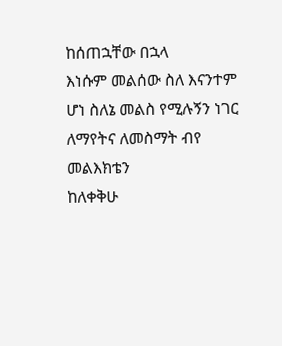ከሰጠኋቸው በኋላ
እነሱም መልሰው ስለ እናንተም ሆነ ስለኔ መልስ የሚሉኝን ነገር ለማየትና ለመስማት ብየ መልእክቴን
ከለቀቅሁ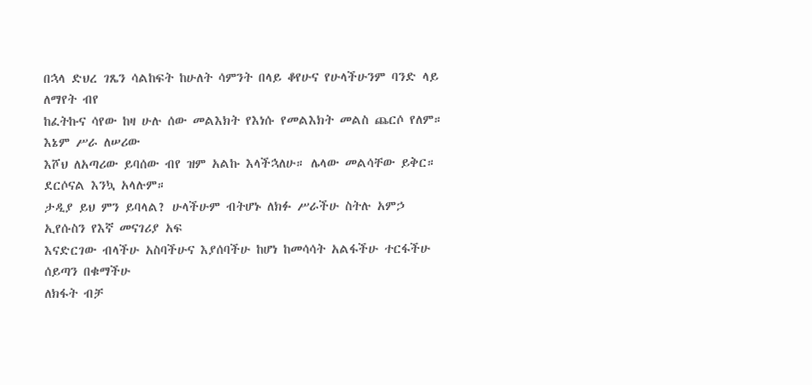በኋላ ድህረ ገጼን ሳልከፍት ከሁለት ሳምንት በላይ ቆየሁና የሁላችሁንም ባንድ ላይ ለማየት ብየ
ከፈትኩና ሳየው ከዛ ሁሉ ሰው መልእክት የእነሱ የመልእክት መልስ ጨርሶ የለም። እኔም ሥራ ለሠሪው
እሾህ ለአጣሪው ይባሰው ብየ ዝም አልኩ እላችኋለሁ። ሌላው መልሳቸው ይቅር። ደርሶናል እንኳ አላሉም።
ታዲያ ይህ ምን ይባላል? ሁላችሁም ብትሆኑ ለክፉ ሥራችሁ ስትሉ አምኃ ኢየሱስን የእኛ መናገሪያ አፍ
እናድርገው ብላችሁ አስባችሁና እያሰባችሁ ከሆነ ከመሳሳት አልፋችሁ ተርፋችሁ ሰይጣን በቁማችሁ
ለክፋት ብቻ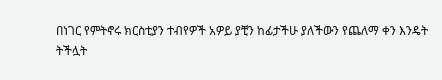በነገር የምትኖሩ ክርስቲያን ተብየዎች አዎይ ያቺን ከፊታችሁ ያለችውን የጨለማ ቀን እንዴት
ትችሏት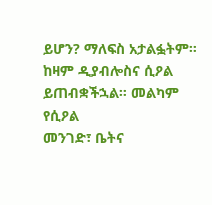ይሆን? ማለፍስ አታልፏትም። ከዛም ዲያብሎስና ሲዖል ይጠብቋችኋል። መልካም የሲዖል
መንገድ፣ ቤትና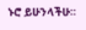ኑሮ ይሁንላችሁ።